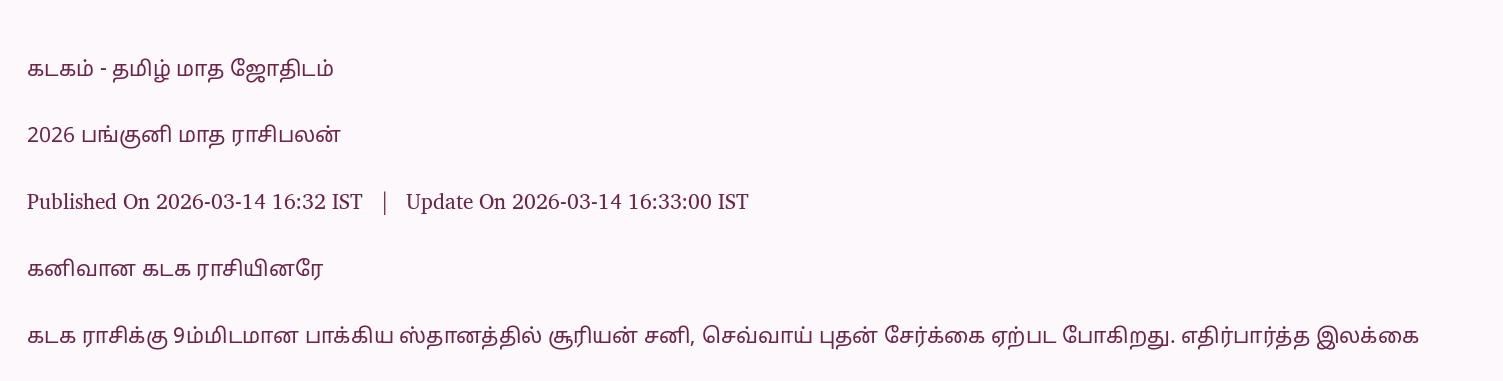கடகம் - தமிழ் மாத ஜோதிடம்

2026 பங்குனி மாத ராசிபலன்

Published On 2026-03-14 16:32 IST   |   Update On 2026-03-14 16:33:00 IST

கனிவான கடக ராசியினரே

கடக ராசிக்கு 9ம்மிடமான பாக்கிய ஸ்தானத்தில் சூரியன் சனி, செவ்வாய் புதன் சேர்க்கை ஏற்பட போகிறது. எதிர்பார்த்த இலக்கை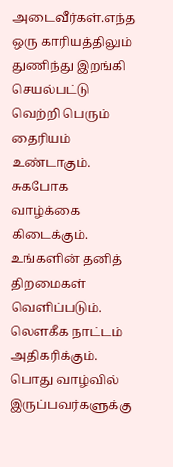அடைவீர்கள்.எந்த ஒரு காரியத்திலும் துணிந்து இறங்கி செயல்பட்டு வெற்றி பெரும் தைரியம் உண்டாகும். சுகபோக வாழ்க்கை கிடைக்கும். உங்களின் தனித் திறமைகள் வெளிப்படும். லௌகீக நாட்டம் அதிகரிக்கும். பொது வாழ்வில் இருப்பவர்களுக்கு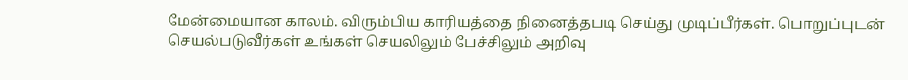மேன்மையான காலம். விரும்பிய காரியத்தை நினைத்தபடி செய்து முடிப்பீர்கள். பொறுப்புடன் செயல்படுவீர்கள் உங்கள் செயலிலும் பேச்சிலும் அறிவு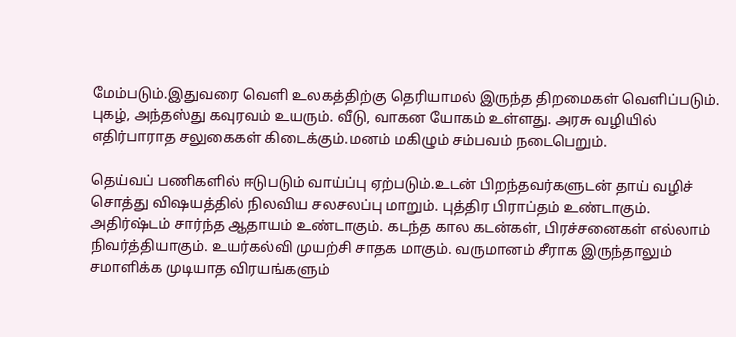மேம்படும்.இதுவரை வெளி உலகத்திற்கு தெரியாமல் இருந்த திறமைகள் வெளிப்படும். புகழ், அந்தஸ்து கவுரவம் உயரும். வீடு, வாகன யோகம் உள்ளது. அரசு வழியில் எதிர்பாராத சலுகைகள் கிடைக்கும்.மனம் மகிழும் சம்பவம் நடைபெறும்.

தெய்வப் பணிகளில் ஈடுபடும் வாய்ப்பு ஏற்படும்.உடன் பிறந்தவர்களுடன் தாய் வழிச் சொத்து விஷயத்தில் நிலவிய சலசலப்பு மாறும். புத்திர பிராப்தம் உண்டாகும். அதிர்ஷ்டம் சார்ந்த ஆதாயம் உண்டாகும். கடந்த கால கடன்கள், பிரச்சனைகள் எல்லாம் நிவர்த்தியாகும். உயர்கல்வி முயற்சி சாதக மாகும். வருமானம் சீராக இருந்தாலும் சமாளிக்க முடியாத விரயங்களும்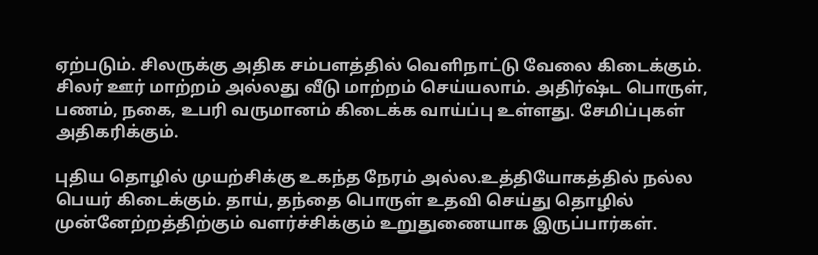ஏற்படும். சிலருக்கு அதிக சம்பளத்தில் வெளிநாட்டு வேலை கிடைக்கும். சிலர் ஊர் மாற்றம் அல்லது வீடு மாற்றம் செய்யலாம். அதிர்ஷ்ட பொருள், பணம், நகை, உபரி வருமானம் கிடைக்க வாய்ப்பு உள்ளது. சேமிப்புகள் அதிகரிக்கும்.

புதிய தொழில் முயற்சிக்கு உகந்த நேரம் அல்ல.உத்தியோகத்தில் நல்ல பெயர் கிடைக்கும். தாய், தந்தை பொருள் உதவி செய்து தொழில் முன்னேற்றத்திற்கும் வளர்ச்சிக்கும் உறுதுணையாக இருப்பார்கள்.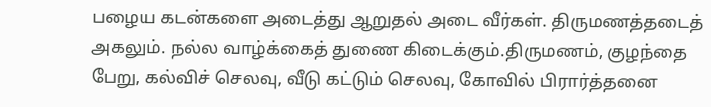பழைய கடன்களை அடைத்து ஆறுதல் அடை வீர்கள். திருமணத்தடைத் அகலும். நல்ல வாழ்க்கைத் துணை கிடைக்கும்.திருமணம், குழந்தை பேறு, கல்விச் செலவு, வீடு கட்டும் செலவு, கோவில் பிரார்த்தனை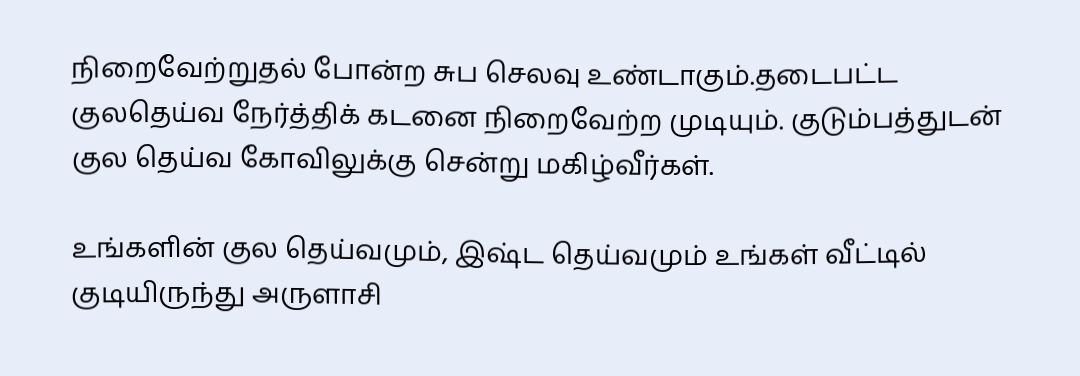நிறைவேற்றுதல் போன்ற சுப செலவு உண்டாகும்.தடைபட்ட குலதெய்வ நேர்த்திக் கடனை நிறைவேற்ற முடியும். குடும்பத்துடன் குல தெய்வ கோவிலுக்கு சென்று மகிழ்வீர்கள்.

உங்களின் குல தெய்வமும், இஷ்ட தெய்வமும் உங்கள் வீட்டில் குடியிருந்து அருளாசி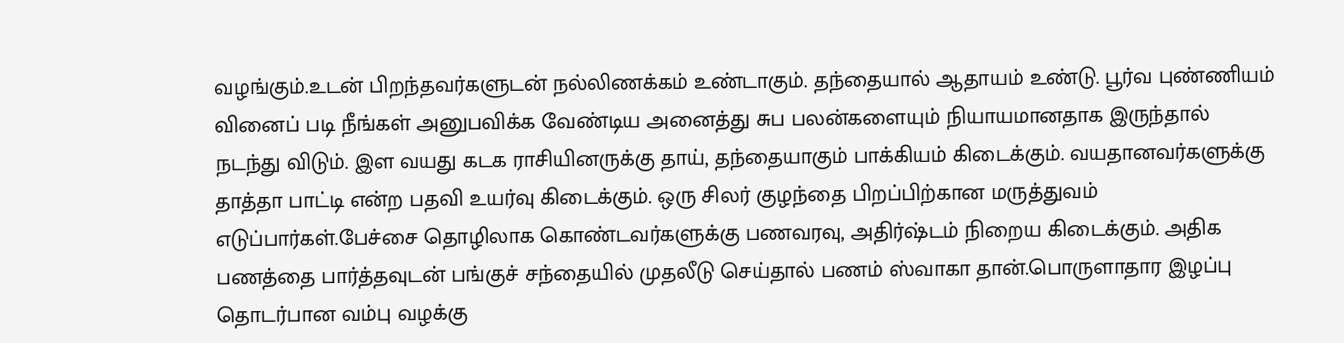வழங்கும்.உடன் பிறந்தவர்களுடன் நல்லிணக்கம் உண்டாகும். தந்தையால் ஆதாயம் உண்டு. பூர்வ புண்ணியம் வினைப் படி நீங்கள் அனுபவிக்க வேண்டிய அனைத்து சுப பலன்களையும் நியாயமானதாக இருந்தால் நடந்து விடும். இள வயது கடக ராசியினருக்கு தாய், தந்தையாகும் பாக்கியம் கிடைக்கும். வயதானவர்களுக்கு தாத்தா பாட்டி என்ற பதவி உயர்வு கிடைக்கும். ஒரு சிலர் குழந்தை பிறப்பிற்கான மருத்துவம் எடுப்பார்கள்.பேச்சை தொழிலாக கொண்டவர்களுக்கு பணவரவு, அதிர்ஷ்டம் நிறைய கிடைக்கும். அதிக பணத்தை பார்த்தவுடன் பங்குச் சந்தையில் முதலீடு செய்தால் பணம் ஸ்வாகா தான்.பொருளாதார இழப்பு தொடர்பான வம்பு வழக்கு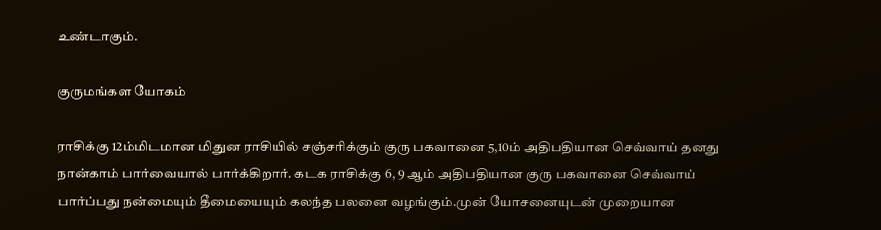உண்டாகும்.

குருமங்கள யோகம்

ராசிக்கு 12ம்மிடமான மிதுன ராசியில் சஞ்சரிக்கும் குரு பகவானை 5,10ம் அதிபதியான செவ்வாய் தனது நான்காம் பார்வையால் பார்க்கிறார். கடக ராசிக்கு 6, 9 ஆம் அதிபதியான குரு பகவானை செவ்வாய் பார்ப்பது நன்மையும் தீமையையும் கலந்த பலனை வழங்கும்.முன் யோசனையுடன் முறையான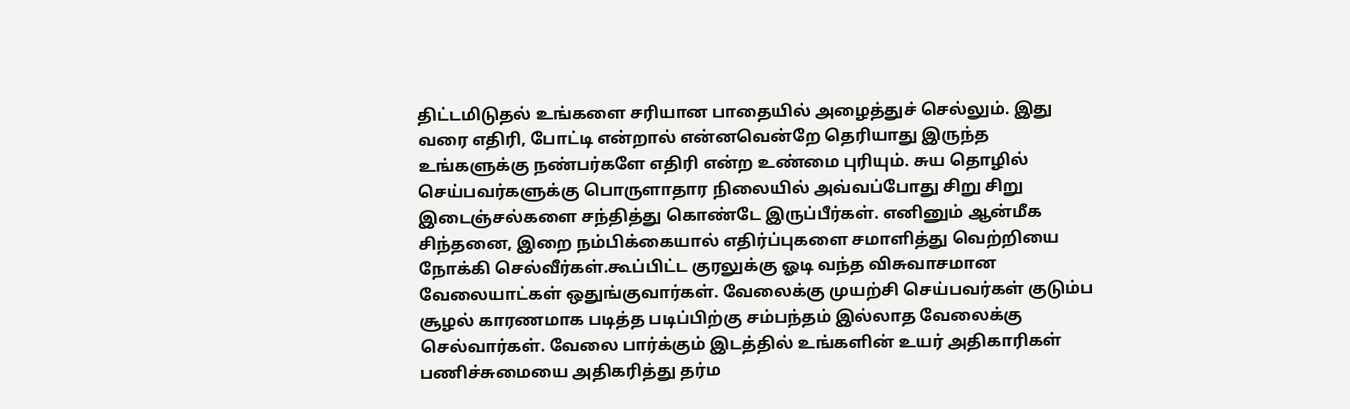திட்டமிடுதல் உங்களை சரியான பாதையில் அழைத்துச் செல்லும். இது வரை எதிரி, போட்டி என்றால் என்னவென்றே தெரியாது இருந்த உங்களுக்கு நண்பர்களே எதிரி என்ற உண்மை புரியும். சுய தொழில் செய்பவர்களுக்கு பொருளாதார நிலையில் அவ்வப்போது சிறு சிறு இடைஞ்சல்களை சந்தித்து கொண்டே இருப்பீர்கள். எனினும் ஆன்மீக சிந்தனை, இறை நம்பிக்கையால் எதிர்ப்புகளை சமாளித்து வெற்றியை நோக்கி செல்வீர்கள்.கூப்பிட்ட குரலுக்கு ஓடி வந்த விசுவாசமான வேலையாட்கள் ஒதுங்குவார்கள். வேலைக்கு முயற்சி செய்பவர்கள் குடும்ப சூழல் காரணமாக படித்த படிப்பிற்கு சம்பந்தம் இல்லாத வேலைக்கு செல்வார்கள். வேலை பார்க்கும் இடத்தில் உங்களின் உயர் அதிகாரிகள் பணிச்சுமையை அதிகரித்து தர்ம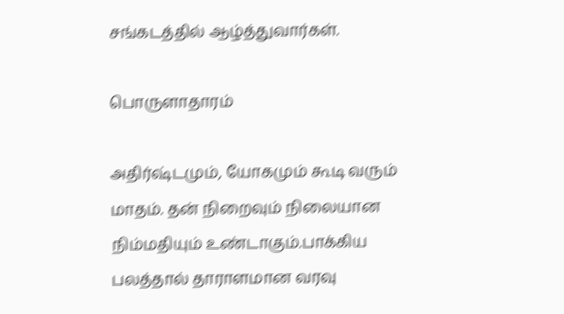சங்கடத்தில் ஆழ்த்துவார்கள்.

பொருளாதாரம்

அதிர்ஷ்டமும், யோகமும் கூடி வரும் மாதம். தன் நிறைவும் நிலையான நிம்மதியும் உண்டாகும்.பாக்கிய பலத்தால் தாராளமான வரவு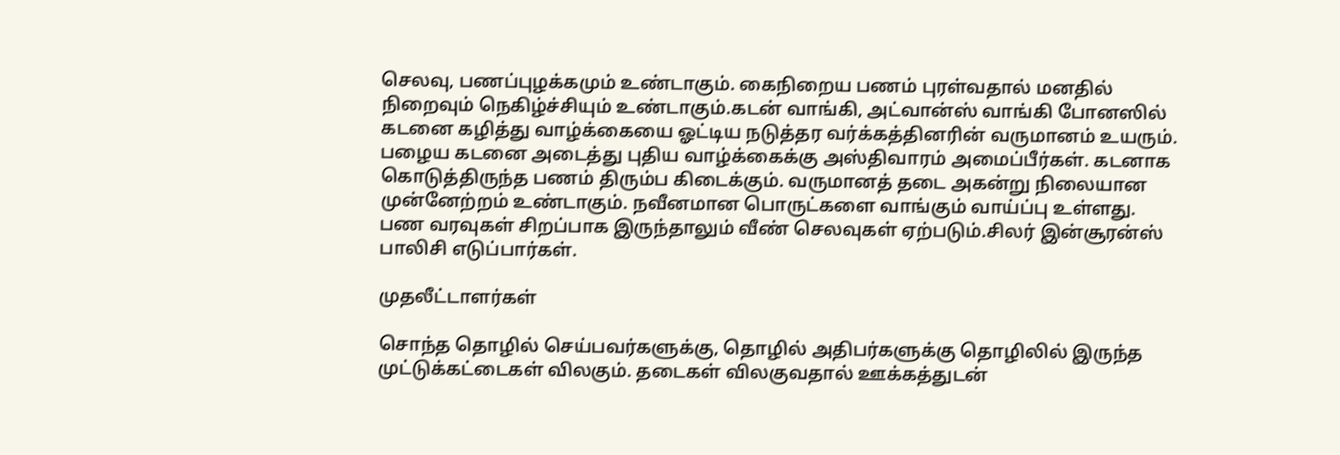செலவு, பணப்புழக்கமும் உண்டாகும். கைநிறைய பணம் புரள்வதால் மனதில் நிறைவும் நெகிழ்ச்சியும் உண்டாகும்.கடன் வாங்கி, அட்வான்ஸ் வாங்கி போனஸில் கடனை கழித்து வாழ்க்கையை ஓட்டிய நடுத்தர வர்க்கத்தினரின் வருமானம் உயரும். பழைய கடனை அடைத்து புதிய வாழ்க்கைக்கு அஸ்திவாரம் அமைப்பீர்கள். கடனாக கொடுத்திருந்த பணம் திரும்ப கிடைக்கும். வருமானத் தடை அகன்று நிலையான முன்னேற்றம் உண்டாகும். நவீனமான பொருட்களை வாங்கும் வாய்ப்பு உள்ளது. பண வரவுகள் சிறப்பாக இருந்தாலும் வீண் செலவுகள் ஏற்படும்.சிலர் இன்சூரன்ஸ் பாலிசி எடுப்பார்கள்.

முதலீட்டாளர்கள்

சொந்த தொழில் செய்பவர்களுக்கு, தொழில் அதிபர்களுக்கு தொழிலில் இருந்த முட்டுக்கட்டைகள் விலகும். தடைகள் விலகுவதால் ஊக்கத்துடன்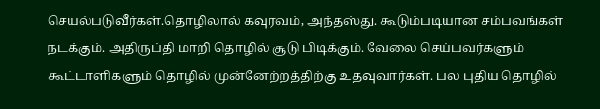செயல்படுவீர்கள்.தொழிலால் கவுரவம், அந்தஸ்து. கூடும்படியான சம்பவங்கள் நடக்கும். அதிருப்தி மாறி தொழில் சூடு பிடிக்கும். வேலை செய்பவர்களும் கூட்டாளிகளும் தொழில் முன்னேற்றத்திற்கு உதவுவார்கள். பல புதிய தொழில்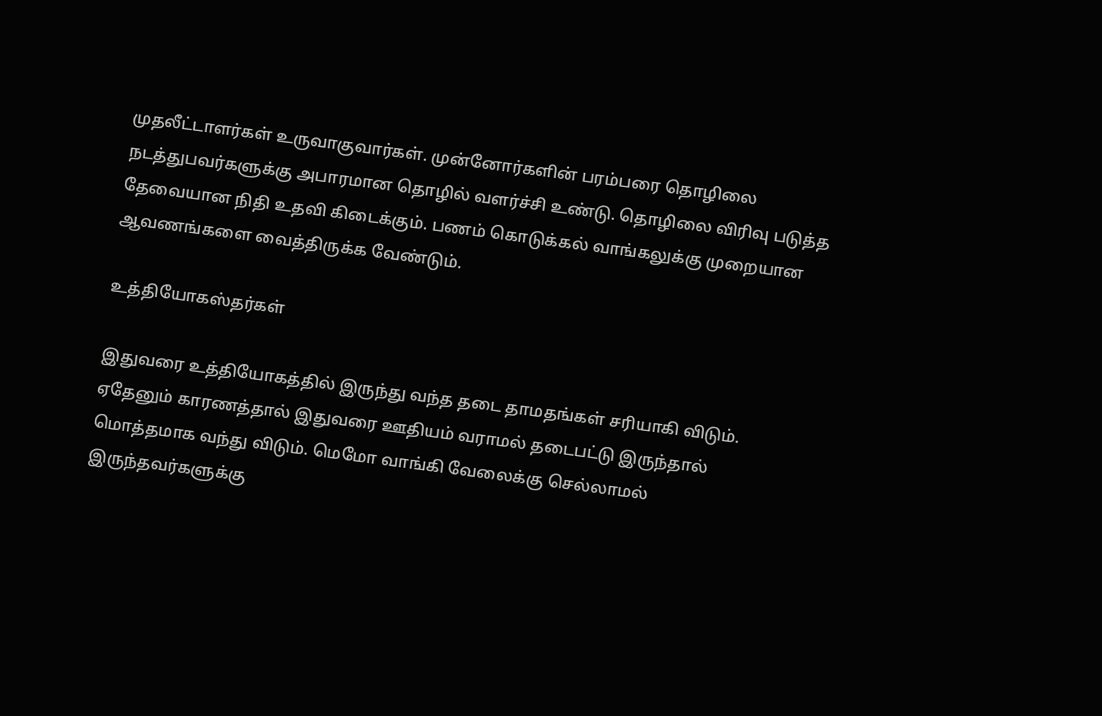முதலீட்டாளர்கள் உருவாகுவார்கள். முன்னோர்களின் பரம்பரை தொழிலை நடத்துபவர்களுக்கு அபாரமான தொழில் வளர்ச்சி உண்டு. தொழிலை விரிவு படுத்த தேவையான நிதி உதவி கிடைக்கும். பணம் கொடுக்கல் வாங்கலுக்கு முறையான ஆவணங்களை வைத்திருக்க வேண்டும்.

உத்தியோகஸ்தர்கள்

இதுவரை உத்தியோகத்தில் இருந்து வந்த தடை தாமதங்கள் சரியாகி விடும். ஏதேனும் காரணத்தால் இதுவரை ஊதியம் வராமல் தடைபட்டு இருந்தால் மொத்தமாக வந்து விடும். மெமோ வாங்கி வேலைக்கு செல்லாமல் இருந்தவர்களுக்கு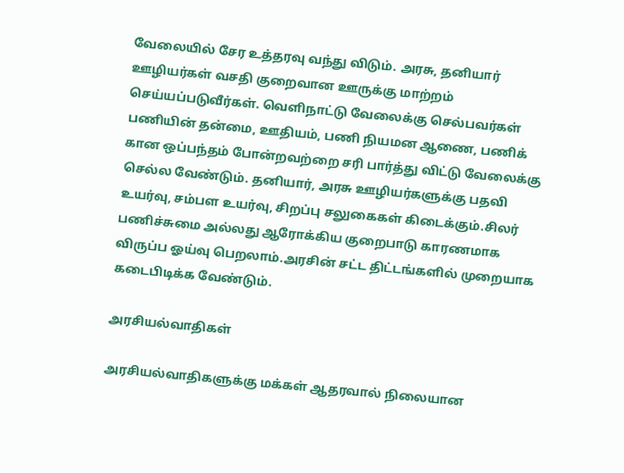வேலையில் சேர உத்தரவு வந்து விடும். அரசு, தனியார் ஊழியர்கள் வசதி குறைவான ஊருக்கு மாற்றம் செய்யப்படுவீர்கள். வெளிநாட்டு வேலைக்கு செல்பவர்கள் பணியின் தன்மை, ஊதியம், பணி நியமன ஆணை, பணிக் கான ஒப்பந்தம் போன்றவற்றை சரி பார்த்து விட்டு வேலைக்கு செல்ல வேண்டும். தனியார், அரசு ஊழியர்களுக்கு பதவி உயர்வு, சம்பள உயர்வு, சிறப்பு சலுகைகள் கிடைக்கும்.சிலர் பணிச்சுமை அல்லது ஆரோக்கிய குறைபாடு காரணமாக விருப்ப ஓய்வு பெறலாம்.அரசின் சட்ட திட்டங்களில் முறையாக கடைபிடிக்க வேண்டும்.

அரசியல்வாதிகள்

அரசியல்வாதிகளுக்கு மக்கள் ஆதரவால் நிலையான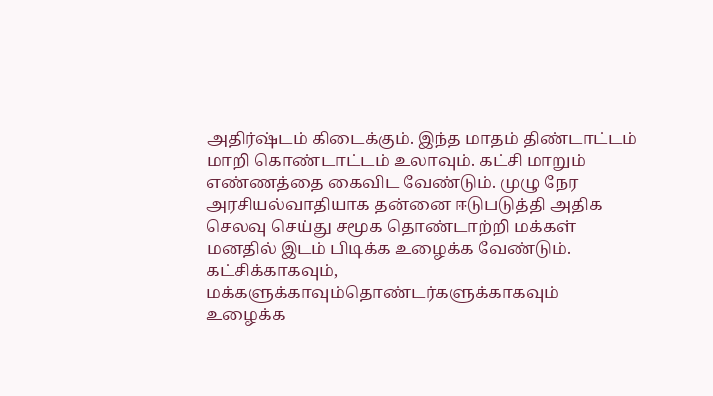அதிர்ஷ்டம் கிடைக்கும். இந்த மாதம் திண்டாட்டம் மாறி கொண்டாட்டம் உலாவும். கட்சி மாறும் எண்ணத்தை கைவிட வேண்டும். முழு நேர அரசியல்வாதியாக தன்னை ஈடுபடுத்தி அதிக செலவு செய்து சமூக தொண்டாற்றி மக்கள் மனதில் இடம் பிடிக்க உழைக்க வேண்டும். கட்சிக்காகவும், மக்களுக்காவும்தொண்டர்களுக்காகவும் உழைக்க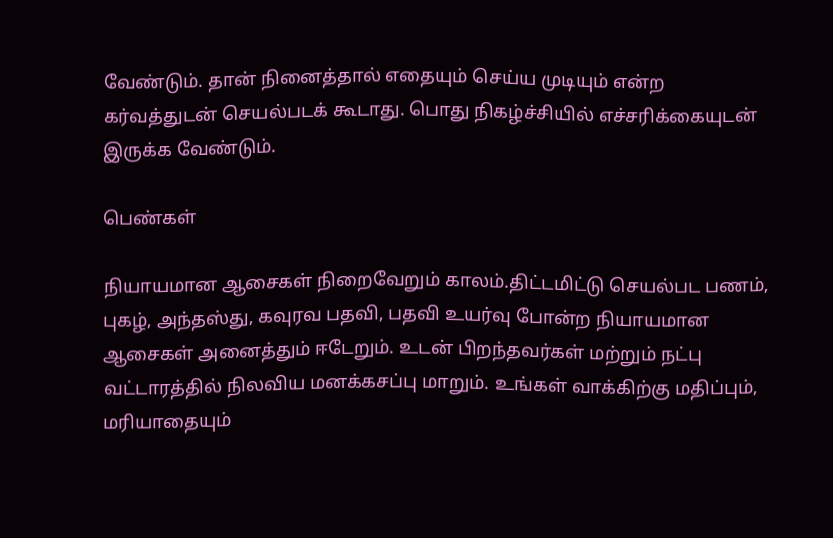வேண்டும். தான் நினைத்தால் எதையும் செய்ய முடியும் என்ற கர்வத்துடன் செயல்படக் கூடாது. பொது நிகழ்ச்சியில் எச்சரிக்கையுடன் இருக்க வேண்டும்.

பெண்கள்

நியாயமான ஆசைகள் நிறைவேறும் காலம்.திட்டமிட்டு செயல்பட பணம், புகழ், அந்தஸ்து, கவுரவ பதவி, பதவி உயர்வு போன்ற நியாயமான ஆசைகள் அனைத்தும் ஈடேறும். உடன் பிறந்தவர்கள் மற்றும் நட்பு வட்டாரத்தில் நிலவிய மனக்கசப்பு மாறும். உங்கள் வாக்கிற்கு மதிப்பும், மரியாதையும்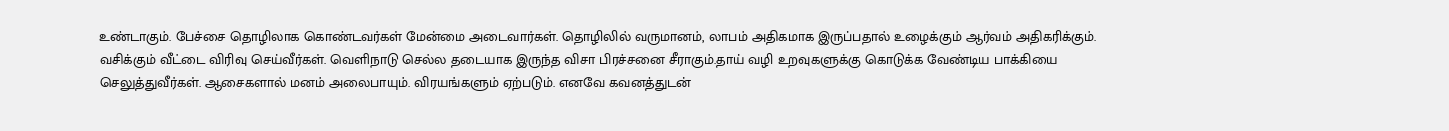உண்டாகும். பேச்சை தொழிலாக கொண்டவர்கள் மேன்மை அடைவார்கள். தொழிலில் வருமானம், லாபம் அதிகமாக இருப்பதால் உழைக்கும் ஆர்வம் அதிகரிக்கும். வசிக்கும் வீட்டை விரிவு செய்வீர்கள். வெளிநாடு செல்ல தடையாக இருந்த விசா பிரச்சனை சீராகும்.தாய் வழி உறவுகளுக்கு கொடுக்க வேண்டிய பாக்கியை செலுத்துவீர்கள். ஆசைகளால் மனம் அலைபாயும். விரயங்களும் ஏற்படும். எனவே கவனத்துடன்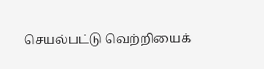செயல்பட்டு வெற்றியைக்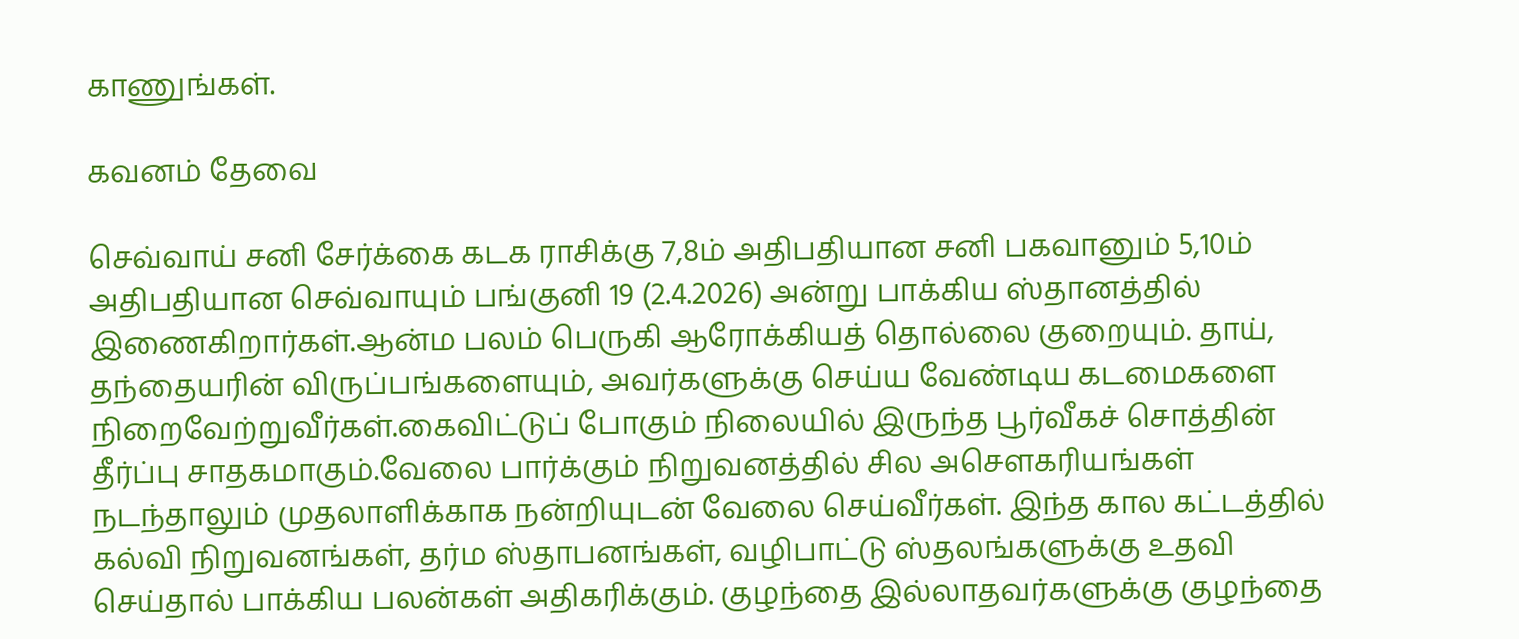காணுங்கள்.

கவனம் தேவை

செவ்வாய் சனி சேர்க்கை கடக ராசிக்கு 7,8ம் அதிபதியான சனி பகவானும் 5,10ம் அதிபதியான செவ்வாயும் பங்குனி 19 (2.4.2026) அன்று பாக்கிய ஸ்தானத்தில் இணைகிறார்கள்.ஆன்ம பலம் பெருகி ஆரோக்கியத் தொல்லை குறையும். தாய், தந்தையரின் விருப்பங்களையும், அவர்களுக்கு செய்ய வேண்டிய கடமைகளை நிறைவேற்றுவீர்கள்.கைவிட்டுப் போகும் நிலையில் இருந்த பூர்வீகச் சொத்தின் தீர்ப்பு சாதகமாகும்.வேலை பார்க்கும் நிறுவனத்தில் சில அசெளகரியங்கள் நடந்தாலும் முதலாளிக்காக நன்றியுடன் வேலை செய்வீர்கள். இந்த கால கட்டத்தில் கல்வி நிறுவனங்கள், தர்ம ஸ்தாபனங்கள், வழிபாட்டு ஸ்தலங்களுக்கு உதவி செய்தால் பாக்கிய பலன்கள் அதிகரிக்கும். குழந்தை இல்லாதவர்களுக்கு குழந்தை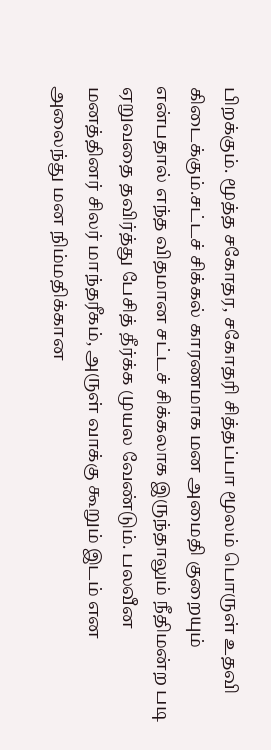பிறக்கும். மூத்த சகோதர, சகோதரி சித்தப்பா மூலம் பொருள் உதவி கிடைக்கும்.சட்டச் சிக்கல் காரணமாக மன அமைதி குறையும் என்பதால் எந்த விதமான சட்டச் சிக்கலாக இருந்தாலும் நீதிமன்ற படி ஏறுவதை தவிர்த்து பேசித் தீர்க்க முயல வேண்டும். பலவீன மனத்தினர் சிலர் மாந்தரீகம், அருள் வாக்கு கூறும் இடம் என அலைந்து மன நிம்மதிக்கான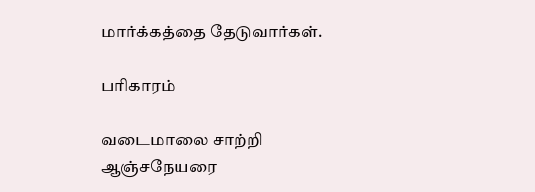மார்க்கத்தை தேடுவார்கள்.

பரிகாரம்

வடைமாலை சாற்றி ஆஞ்சநேயரை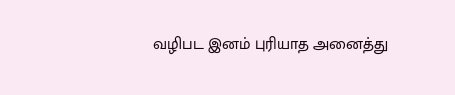வழிபட இனம் புரியாத அனைத்து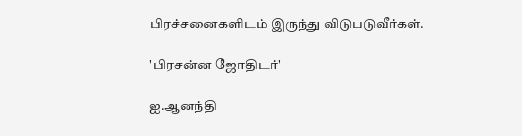பிரச்சனைகளிடம் இருந்து விடுபடுவீர்கள்.

'பிரசன்ன ஜோதிடர்'

ஐ.ஆனந்தி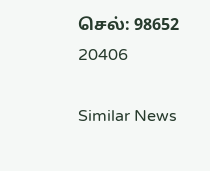செல்: 98652 20406

Similar News